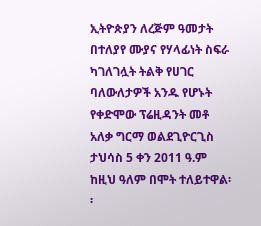ኢትዮጵያን ለረጅም ዓመታት በተለያየ ሙያና የሃላፊነት ስፍራ ካገለገሏት ትልቅ የሀገር ባለውለታዎች አንዱ የሆኑት የቀድሞው ፕሬዚዳንት መቶ አለቃ ግርማ ወልደጊዮርጊስ ታህሳስ 5 ቀን 2011 ዓ.ም ከዚህ ዓለም በሞት ተለይተዋል፡፡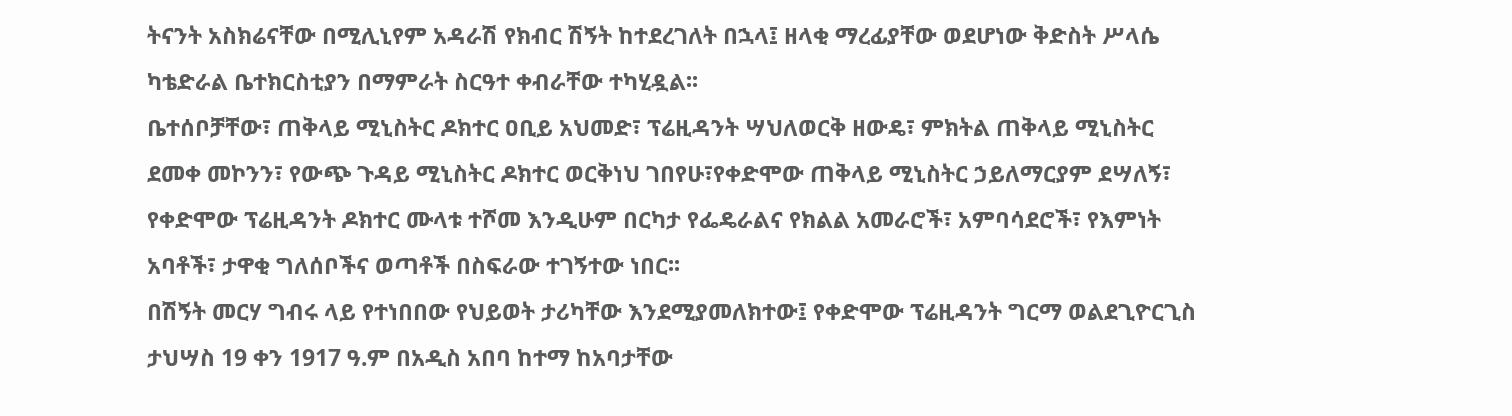ትናንት አስክሬናቸው በሚሊኒየም አዳራሽ የክብር ሽኝት ከተደረገለት በኋላ፤ ዘላቂ ማረፊያቸው ወደሆነው ቅድስት ሥላሴ ካቴድራል ቤተክርስቲያን በማምራት ስርዓተ ቀብራቸው ተካሂዷል፡፡
ቤተሰቦቻቸው፣ ጠቅላይ ሚኒስትር ዶክተር ዐቢይ አህመድ፣ ፕሬዚዳንት ሣህለወርቅ ዘውዴ፣ ምክትል ጠቅላይ ሚኒስትር ደመቀ መኮንን፣ የውጭ ጉዳይ ሚኒስትር ዶክተር ወርቅነህ ገበየሁ፣የቀድሞው ጠቅላይ ሚኒስትር ኃይለማርያም ደሣለኝ፣ የቀድሞው ፕሬዚዳንት ዶክተር ሙላቱ ተሾመ እንዲሁም በርካታ የፌዴራልና የክልል አመራሮች፣ አምባሳደሮች፣ የእምነት አባቶች፣ ታዋቂ ግለሰቦችና ወጣቶች በስፍራው ተገኝተው ነበር፡፡
በሽኝት መርሃ ግብሩ ላይ የተነበበው የህይወት ታሪካቸው እንደሚያመለክተው፤ የቀድሞው ፕሬዚዳንት ግርማ ወልደጊዮርጊስ ታህሣስ 19 ቀን 1917 ዓ.ም በአዲስ አበባ ከተማ ከአባታቸው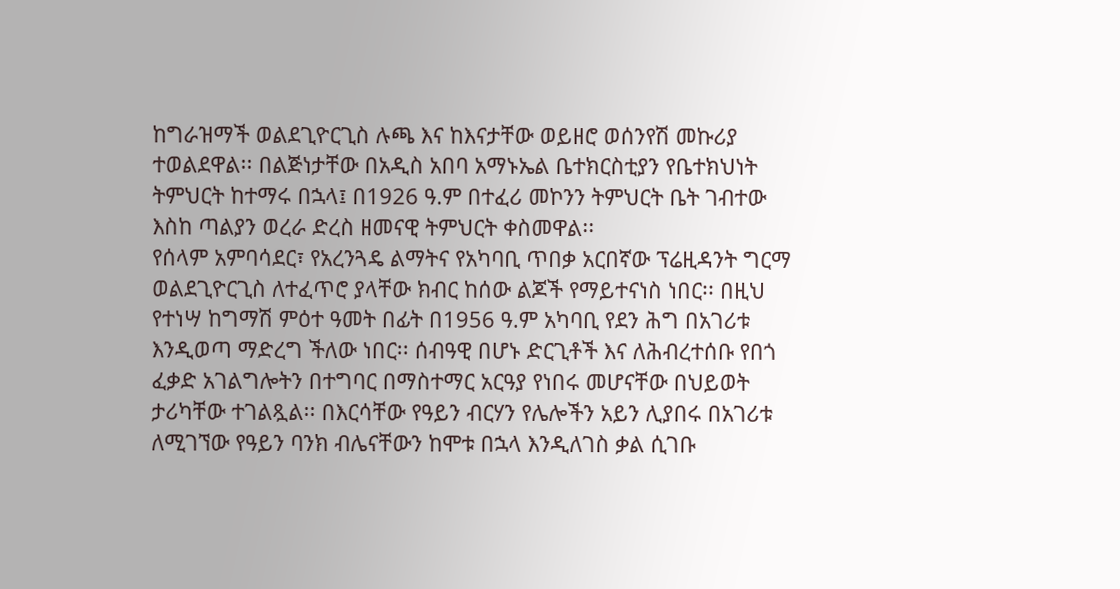ከግራዝማች ወልደጊዮርጊስ ሉጫ እና ከእናታቸው ወይዘሮ ወሰንየሽ መኩሪያ ተወልደዋል፡፡ በልጅነታቸው በአዲስ አበባ አማኑኤል ቤተክርስቲያን የቤተክህነት ትምህርት ከተማሩ በኋላ፤ በ1926 ዓ.ም በተፈሪ መኮንን ትምህርት ቤት ገብተው እስከ ጣልያን ወረራ ድረስ ዘመናዊ ትምህርት ቀስመዋል፡፡
የሰላም አምባሳደር፣ የአረንጓዴ ልማትና የአካባቢ ጥበቃ አርበኛው ፕሬዚዳንት ግርማ ወልደጊዮርጊስ ለተፈጥሮ ያላቸው ክብር ከሰው ልጆች የማይተናነስ ነበር፡፡ በዚህ የተነሣ ከግማሽ ምዕተ ዓመት በፊት በ1956 ዓ.ም አካባቢ የደን ሕግ በአገሪቱ እንዲወጣ ማድረግ ችለው ነበር፡፡ ሰብዓዊ በሆኑ ድርጊቶች እና ለሕብረተሰቡ የበጎ ፈቃድ አገልግሎትን በተግባር በማስተማር አርዓያ የነበሩ መሆናቸው በህይወት ታሪካቸው ተገልጿል፡፡ በእርሳቸው የዓይን ብርሃን የሌሎችን አይን ሊያበሩ በአገሪቱ ለሚገኘው የዓይን ባንክ ብሌናቸውን ከሞቱ በኋላ እንዲለገስ ቃል ሲገቡ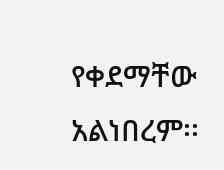የቀደማቸው አልነበረም፡፡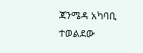ጃንሜዳ አካባቢ ተወልደው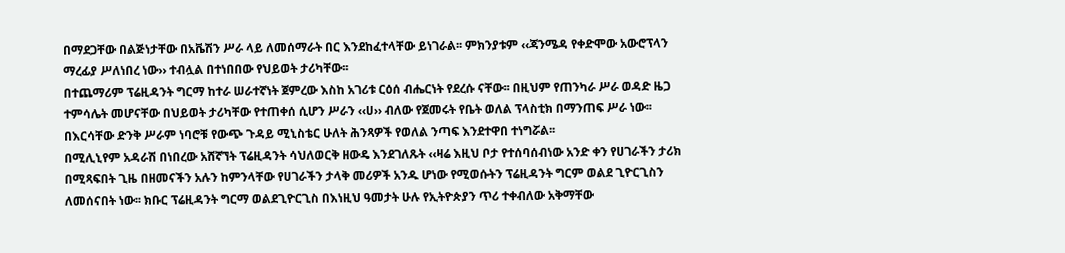በማደጋቸው በልጅነታቸው በአቬሽን ሥራ ላይ ለመሰማራት በር እንደከፈተላቸው ይነገራል፡፡ ምክንያቱም ‹‹ጃንሜዳ የቀድሞው አውሮፕላን ማረፊያ ሥለነበረ ነው›› ተብሏል በተነበበው የህይወት ታሪካቸው፡፡
በተጨማሪም ፕሬዚዳንት ግርማ ከተራ ሠራተኛነት ጀምረው እስከ አገሪቱ ርዕሰ ብሔርነት የደረሱ ናቸው፡፡ በዚህም የጠንካራ ሥራ ወዳድ ዜጋ ተምሳሌት መሆናቸው በህይወት ታሪካቸው የተጠቀሰ ሲሆን ሥራን ‹‹ሀ›› ብለው የጀመሩት የቤት ወለል ፕላስቲክ በማንጠፍ ሥራ ነው፡፡ በእርሳቸው ድንቅ ሥራም ነባሮቹ የውጭ ጉዳይ ሚኒስቴር ሁለት ሕንጻዎች የወለል ንጣፍ እንደተዋበ ተነግሯል፡፡
በሚሊኒየም አዳራሽ በነበረው አሸኛኘት ፕሬዚዳንት ሳህለወርቅ ዘውዴ እንደገለጹት ‹‹ዛሬ እዚህ ቦታ የተሰባሰብነው አንድ ቀን የሀገራችን ታሪክ በሚጻፍበት ጊዜ በዘመናችን አሉን ከምንላቸው የሀገራችን ታላቅ መሪዎች አንዱ ሆነው የሚወሱትን ፕሬዚዳንት ግርም ወልደ ጊዮርጊስን ለመሰናበት ነው፡፡ ክቡር ፕሬዚዳንት ግርማ ወልደጊዮርጊስ በእነዚህ ዓመታት ሁሉ የኢትዮጵያን ጥሪ ተቀብለው አቅማቸው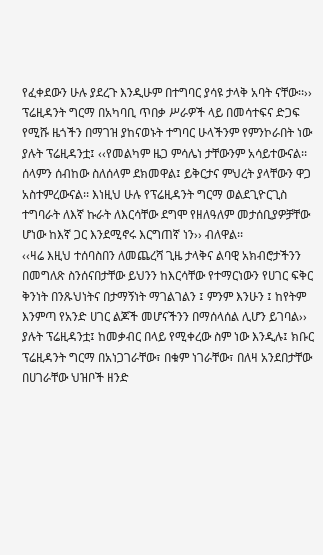የፈቀደውን ሁሉ ያደረጉ እንዲሁም በተግባር ያሳዩ ታላቅ አባት ናቸው፡፡››
ፕሬዚዳንት ግርማ በአካባቢ ጥበቃ ሥራዎች ላይ በመሳተፍና ድጋፍ የሚሹ ዜጎችን በማገዝ ያከናወኑት ተግባር ሁላችንም የምንኮራበት ነው ያሉት ፕሬዚዳንቷ፤ ‹‹የመልካም ዜጋ ምሳሌነ ታቸውንም አሳይተውናል፡፡ ሰላምን ሰብከው ስለሰላም ደክመዋል፤ ይቅርታና ምህረት ያላቸውን ዋጋ አስተምረውናል፡፡ እነዚህ ሁሉ የፕሬዚዳንት ግርማ ወልደጊዮርጊስ ተግባራት ለእኛ ኩራት ለእርሳቸው ደግሞ የዘለዓለም መታሰቢያዎቻቸው ሆነው ከእኛ ጋር እንደሚኖሩ እርግጠኛ ነን›› ብለዋል፡፡
‹‹ዛሬ እዚህ ተሰባስበን ለመጨረሻ ጊዜ ታላቅና ልባዊ አክብሮታችንን በመግለጽ ስንሰናበታቸው ይህንን ከእርሳቸው የተማርነውን የሀገር ፍቅር ቅንነት በንጹህነትና በታማኝነት ማገልገልን ፤ ምንም እንሁን ፤ ከየትም እንምጣ የአንድ ሀገር ልጆች መሆናችንን በማሰላሰል ሊሆን ይገባል›› ያሉት ፕሬዚዳንቷ፤ ከመቃብር በላይ የሚቀረው ስም ነው እንዲሉ፤ ክቡር ፕሬዚዳንት ግርማ በአነጋገራቸው፣ በቁም ነገራቸው፣ በለዛ አንደበታቸው በሀገራቸው ህዝቦች ዘንድ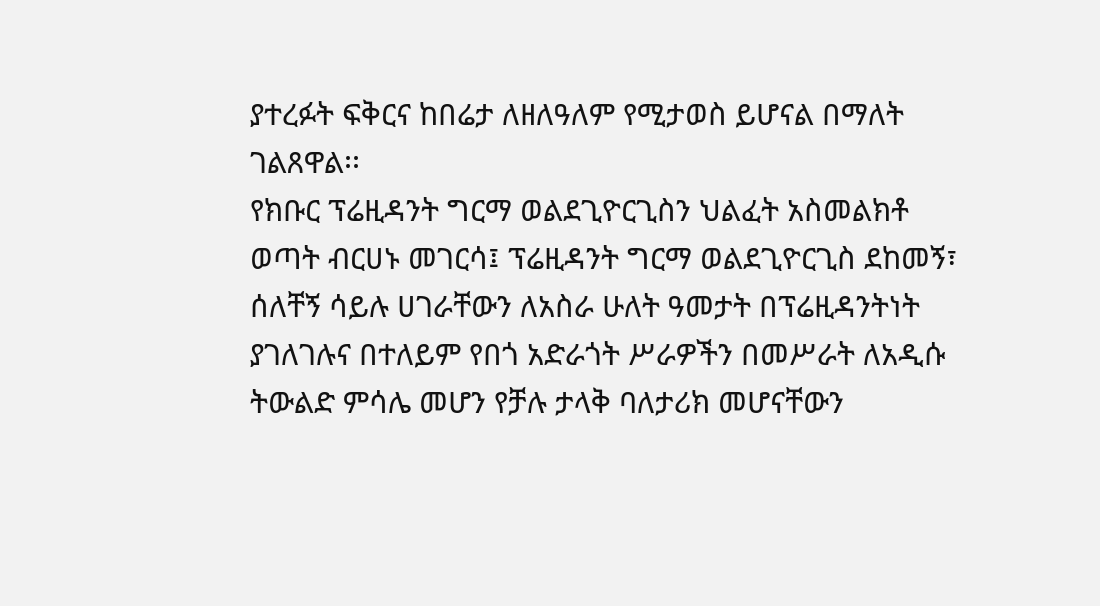ያተረፉት ፍቅርና ከበሬታ ለዘለዓለም የሚታወስ ይሆናል በማለት ገልጸዋል፡፡
የክቡር ፕሬዚዳንት ግርማ ወልደጊዮርጊስን ህልፈት አስመልክቶ ወጣት ብርሀኑ መገርሳ፤ ፕሬዚዳንት ግርማ ወልደጊዮርጊስ ደከመኝ፣ ሰለቸኝ ሳይሉ ሀገራቸውን ለአስራ ሁለት ዓመታት በፕሬዚዳንትነት ያገለገሉና በተለይም የበጎ አድራጎት ሥራዎችን በመሥራት ለአዲሱ ትውልድ ምሳሌ መሆን የቻሉ ታላቅ ባለታሪክ መሆናቸውን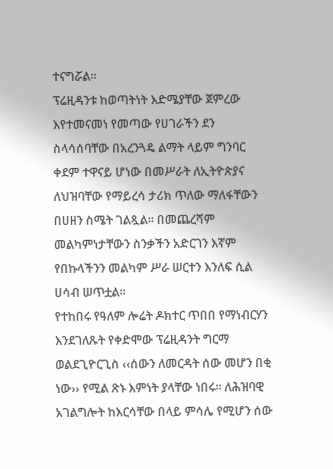ተናግሯል፡፡
ፕሬዚዳንቱ ከወጣትነት እድሜያቸው ጀምረው እየተመናመነ የመጣው የሀገራችን ደን ስላሳሰባቸው በአረንጓዴ ልማት ላይም ግንባር ቀደም ተዋናይ ሆነው በመሥራት ለኢትዮጵያና ለህዝባቸው የማይረሳ ታሪክ ጥለው ማለፋቸውን በሀዘን ስሜት ገልጿል፡፡ በመጨረሻም መልካምነታቸውን ስንቃችን አድርገን እኛም የበኩላችንን መልካም ሥራ ሠርተን እንለፍ ሲል ሀሳብ ሠጥቷል፡፡
የተከበሩ የዓለም ሎሬት ዶክተር ጥበበ የማነብርሃን እንደገለጹት የቀድሞው ፕሬዚዳንት ግርማ ወልደጊዮርጊስ ‹‹ሰውን ለመርዳት ሰው መሆን በቂ ነው›› የሚል ጽኑ እምነት ያላቸው ነበሩ፡፡ ለሕዝባዊ አገልግሎት ከእርሳቸው በላይ ምሳሌ የሚሆን ሰው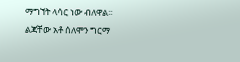ማግኘት ላሳር ነው ብለዋል፡፡
ልጃቸው አቶ ሰለሞን ግርማ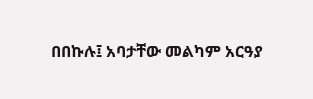በበኩሉ፤ አባታቸው መልካም አርዓያ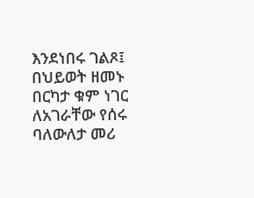እንደነበሩ ገልጾ፤ በህይወት ዘመኑ በርካታ ቁም ነገር ለአገራቸው የሰሩ ባለውለታ መሪ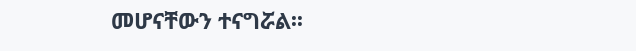መሆናቸውን ተናግሯል፡፡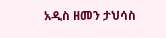አዲስ ዘመን ታህሳስ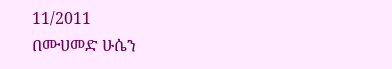11/2011
በሙሀመድ ሁሴን